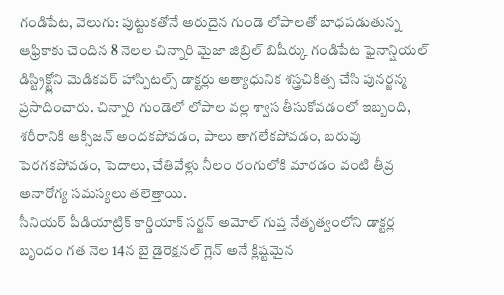గండిపేట, వెలుగు: పుట్టుకతోనే అరుదైన గుండె లోపాలతో బాధపడుతున్న ఆఫ్రికాకు చెందిన 8 నెలల చిన్నారి మైజా జిబ్రిల్ బిషీర్కు గండిపేట ఫైనాన్షియల్ డిస్ట్రిక్ట్లోని మెడికవర్ హాస్పిటల్స్ డాక్టర్లు అత్యాధునిక శస్త్రచికిత్స చేసి పునర్జన్మ ప్రసాదించారు. చిన్నారి గుండెలో లోపాల వల్ల శ్వాస తీసుకోవడంలో ఇబ్బంది, శరీరానికి ఆక్సిజన్ అందకపోవడం, పాలు తాగలేకపోవడం, బరువు పెరగకపోవడం, పెదాలు, చేతివేళ్లు నీలం రంగులోకి మారడం వంటి తీవ్ర అనారోగ్య సమస్యలు తలెత్తాయి.
సీనియర్ పీడియాట్రిక్ కార్డియాక్ సర్జన్ అమోల్ గుప్త నేతృత్వంలోని డాక్టర్ల బృందం గత నెల 14న బై డైరెక్షనల్ గ్లెన్ అనే క్లిష్టమైన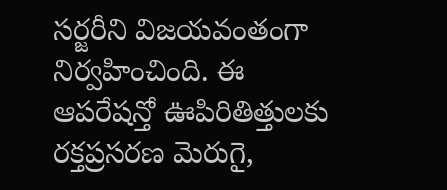సర్జరీని విజయవంతంగా నిర్వహించింది. ఈ ఆపరేషన్తో ఊపిరితిత్తులకు రక్తప్రసరణ మెరుగై,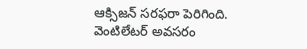ఆక్సిజన్ సరఫరా పెరిగింది. వెంటిలేటర్ అవసరం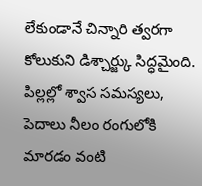లేకుండానే చిన్నారి త్వరగా కోలుకుని డిశ్చార్జ్కు సిద్ధమైంది. పిల్లల్లో శ్వాస సమస్యలు, పెదాలు నీలం రంగులోకి మారడం వంటి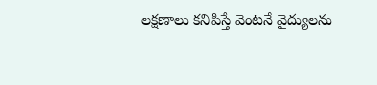లక్షణాలు కనిపిస్తే వెంటనే వైద్యులను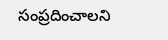సంప్రదించాలని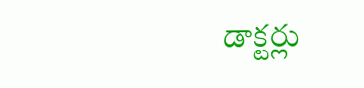డాక్టర్లు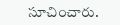సూచించారు.